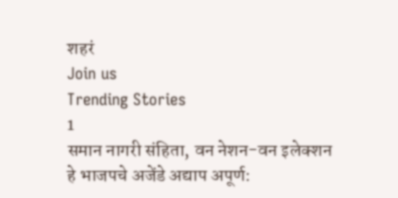शहरं
Join us
Trending Stories
1
समान नागरी संहिता, वन नेशन-वन इलेक्शन हे भाजपचे अजेंडे अद्याप अपूर्ण: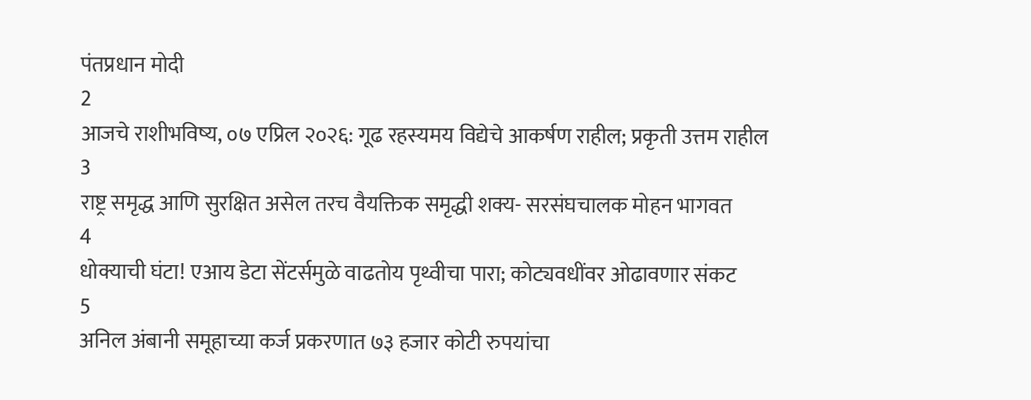पंतप्रधान मोदी
2
आजचे राशीभविष्य, ०७ एप्रिल २०२६: गूढ रहस्यमय विद्येचे आकर्षण राहील; प्रकृती उत्तम राहील
3
राष्ट्र समृद्ध आणि सुरक्षित असेल तरच वैयक्तिक समृद्धी शक्य- सरसंघचालक मोहन भागवत
4
धोक्याची घंटा! एआय डेटा सेंटर्समुळे वाढतोय पृथ्वीचा पारा; कोट्यवधींवर ओढावणार संकट
5
अनिल अंबानी समूहाच्या कर्ज प्रकरणात ७३ हजार कोटी रुपयांचा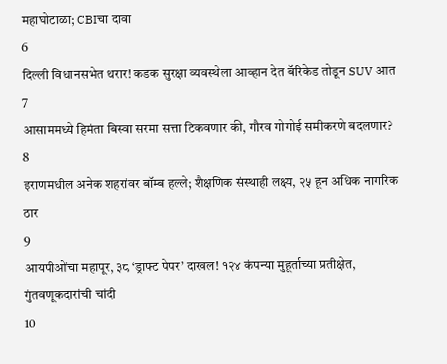महाघोटाळा; CBIचा दावा
6
दिल्ली विधानसभेत थरार! कडक सुरक्षा व्यवस्थेला आव्हान देत बॅरिकेड तोडून SUV आत
7
आसाममध्ये हिमंता बिस्वा सरमा सत्ता टिकवणार की, गौरव गोगोई समीकरणे बदलणार?
8
इराणमधील अनेक शहरांवर बॉम्ब हल्ले; शैक्षणिक संस्थाही लक्ष्य, २५ हून अधिक नागरिक ठार
9
आयपीओंचा महापूर, ३८ ‘ड्राफ्ट पेपर’ दाखल! १२४ कंपन्या मुहूर्ताच्या प्रतीक्षेत, गुंतवणूकदारांची चांदी
10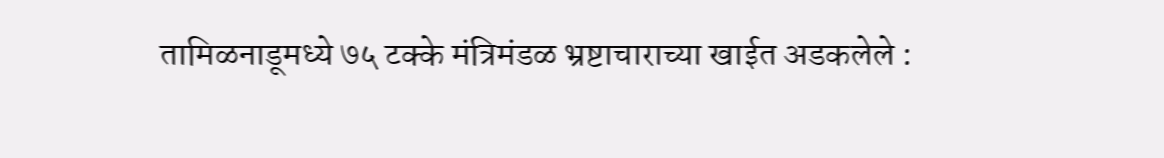तामिळनाडूमध्ये ७५ टक्के मंत्रिमंडळ भ्रष्टाचाराच्या खाईत अडकलेले :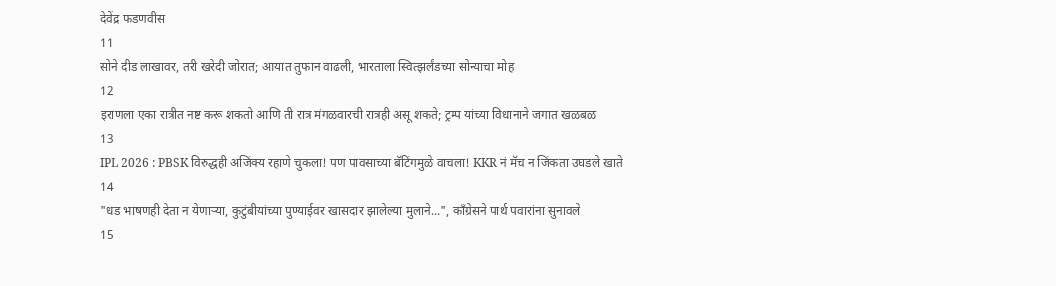देवेंद्र फडणवीस
11
सोने दीड लाखावर, तरी खरेदी जोरात; आयात तुफान वाढली, भारताला स्वित्झर्लंडच्या सोन्याचा मोह
12
इराणला एका रात्रीत नष्ट करू शकतो आणि ती रात्र मंगळवारची रात्रही असू शकते; ट्रम्प यांच्या विधानाने जगात खळबळ
13
IPL 2026 : PBSK विरुद्धही अजिंक्य रहाणे चुकला! पण पावसाच्या बॅटिंगमुळे वाचला! KKR नं मॅच न जिंकता उघडले खाते
14
"धड भाषणही देता न येणाऱ्या, कुटुंबीयांच्या पुण्याईवर खासदार झालेल्या मुलाने...", काँग्रेसने पार्थ पवारांना सुनावले
15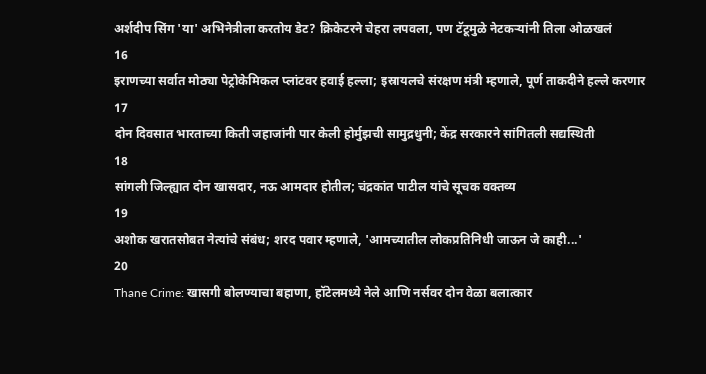अर्शदीप सिंग 'या' अभिनेत्रीला करतोय डेट? क्रिकेटरने चेहरा लपवला, पण टॅटूमुळे नेटकऱ्यांनी तिला ओळखलं
16
इराणच्या सर्वात मोठ्या पेट्रोकेमिकल प्लांटवर हवाई हल्ला; इस्रायलचे संरक्षण मंत्री म्हणाले, पूर्ण ताकदीने हल्ले करणार
17
दोन दिवसात भारताच्या किती जहाजांनी पार केली होर्मुझची सामुद्रधुनी; केंद्र सरकारने सांगितली सद्यस्थिती
18
सांगली जिल्ह्यात दोन खासदार, नऊ आमदार होतील; चंद्रकांत पाटील यांचे सूचक वक्तव्य
19
अशोक खरातसोबत नेत्यांचे संबंध; शरद पवार म्हणाले, 'आमच्यातील लोकप्रतिनिधी जाऊन जे काही...'
20
Thane Crime: खासगी बोलण्याचा बहाणा, हॉटेलमध्ये नेले आणि नर्सवर दोन वेळा बलात्कार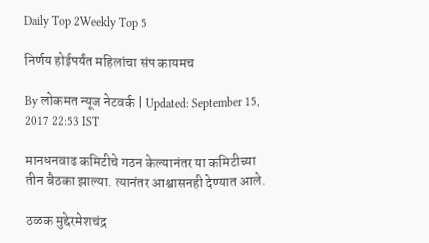Daily Top 2Weekly Top 5

निर्णय होईपर्यंत महिलांचा संप कायमच

By लोकमत न्यूज नेटवर्क | Updated: September 15, 2017 22:53 IST

मानधनवाढ कमिटीचे गठन केल्यानंतर या कमिटीच्या तीन बैठका झाल्या. त्यानंतर आश्वासनही देण्यात आले.

ठळक मुद्देरमेशचंद्र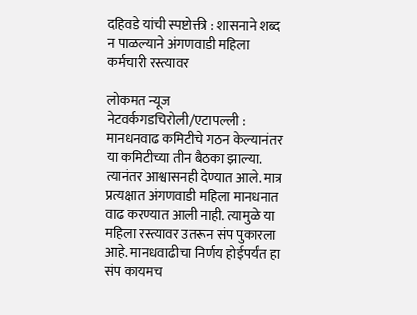दहिवडे यांची स्पष्टोक्ती : शासनाने शब्द न पाळल्याने अंगणवाडी महिला कर्मचारी रस्त्यावर

लोकमत न्यूज नेटवर्कगडचिरोली/एटापल्ली : मानधनवाढ कमिटीचे गठन केल्यानंतर या कमिटीच्या तीन बैठका झाल्या. त्यानंतर आश्वासनही देण्यात आले. मात्र प्रत्यक्षात अंगणवाडी महिला मानधनात वाढ करण्यात आली नाही. त्यामुळे या महिला रस्त्यावर उतरून संप पुकारला आहे. मानधवाढीचा निर्णय होईपर्यंत हा संप कायमच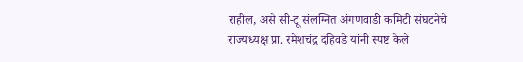राहील, असे सी-टू संलग्नित अंगणवाडी कमिटी संघटनेचे राज्यध्यक्ष प्रा. रमेशचंद्र दहिवडे यांनी स्पष्ट केले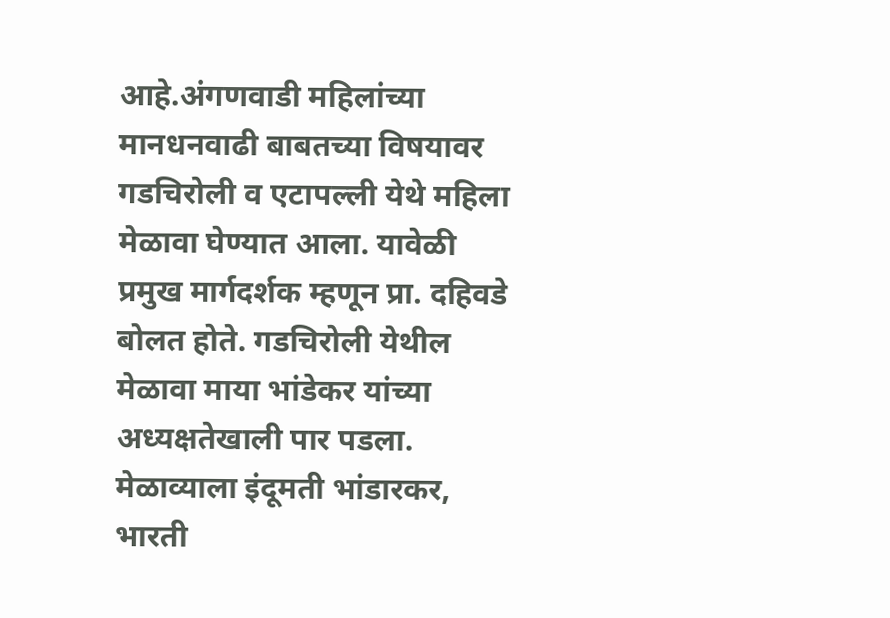आहे.अंगणवाडी महिलांच्या मानधनवाढी बाबतच्या विषयावर गडचिरोली व एटापल्ली येथे महिला मेळावा घेण्यात आला. यावेळी प्रमुख मार्गदर्शक म्हणून प्रा. दहिवडे बोलत होते. गडचिरोली येथील मेळावा माया भांडेकर यांच्या अध्यक्षतेखाली पार पडला. मेळाव्याला इंदूमती भांडारकर, भारती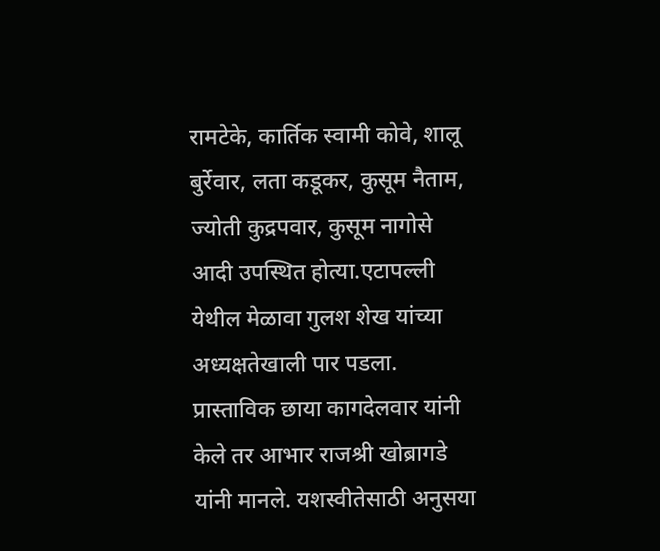रामटेके, कार्तिक स्वामी कोवे, शालू बुर्रेवार, लता कडूकर, कुसूम नैताम, ज्योती कुद्रपवार, कुसूम नागोसे आदी उपस्थित होत्या.एटापल्ली येथील मेळावा गुलश शेख यांच्या अध्यक्षतेखाली पार पडला. प्रास्ताविक छाया कागदेलवार यांनी केले तर आभार राजश्री खोब्रागडे यांनी मानले. यशस्वीतेसाठी अनुसया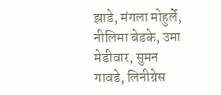झाडे, मंगला मोहुर्ले, नीलिमा बेडके, उमा मेडीवार, सुमन गावडे, लिनीग्रेस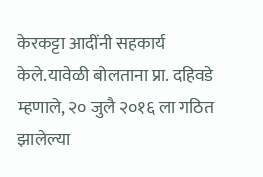केरकट्टा आदींनी सहकार्य केले.यावेळी बोलताना प्रा. दहिवडे म्हणाले, २० जुलै २०१६ ला गठित झालेल्या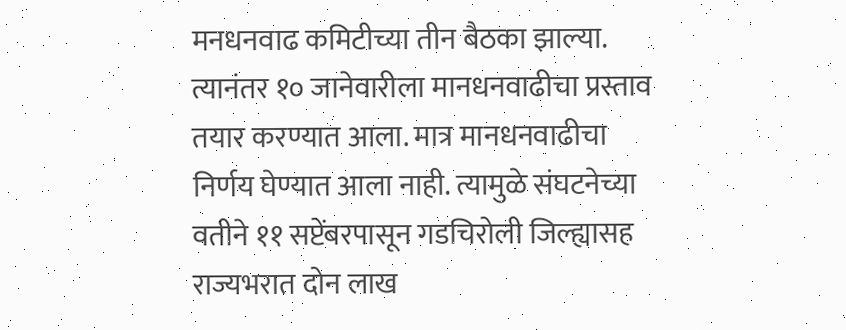मनधनवाढ कमिटीच्या तीन बैठका झाल्या. त्यानंतर १० जानेवारीला मानधनवाढीचा प्रस्ताव तयार करण्यात आला. मात्र मानधनवाढीचा निर्णय घेण्यात आला नाही. त्यामुळे संघटनेच्या वतीने ११ सप्टेंबरपासून गडचिरोली जिल्ह्यासह राज्यभरात दोन लाख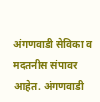अंगणवाडी सेविका व मदतनीस संपावर आहेत. अंगणवाडी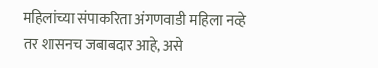महिलांच्या संपाकरिता अंगणवाडी महिला नव्हे तर शासनच जबाबदार आहे, असे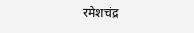रमेशचंद्र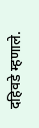दहिवडे म्हणाले.